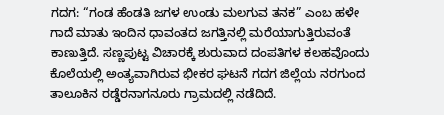ಗದಗ: “ಗಂಡ ಹೆಂಡತಿ ಜಗಳ ಉಂಡು ಮಲಗುವ ತನಕ” ಎಂಬ ಹಳೇ ಗಾದೆ ಮಾತು ಇಂದಿನ ಧಾವಂತದ ಜಗತ್ತಿನಲ್ಲಿ ಮರೆಯಾಗುತ್ತಿರುವಂತೆ ಕಾಣುತ್ತಿದೆ. ಸಣ್ಣಪುಟ್ಟ ವಿಚಾರಕ್ಕೆ ಶುರುವಾದ ದಂಪತಿಗಳ ಕಲಹವೊಂದು ಕೊಲೆಯಲ್ಲಿ ಅಂತ್ಯವಾಗಿರುವ ಭೀಕರ ಘಟನೆ ಗದಗ ಜಿಲ್ಲೆಯ ನರಗುಂದ ತಾಲೂಕಿನ ರಡ್ಡೆರನಾಗನೂರು ಗ್ರಾಮದಲ್ಲಿ ನಡೆದಿದೆ.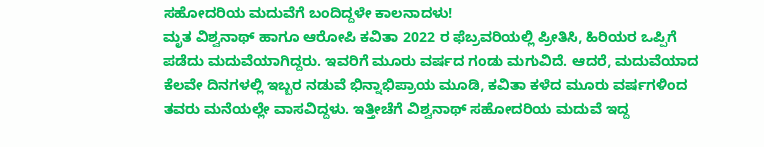ಸಹೋದರಿಯ ಮದುವೆಗೆ ಬಂದಿದ್ದಳೇ ಕಾಲನಾದಳು!
ಮೃತ ವಿಶ್ವನಾಥ್ ಹಾಗೂ ಆರೋಪಿ ಕವಿತಾ 2022 ರ ಫೆಬ್ರವರಿಯಲ್ಲಿ ಪ್ರೀತಿಸಿ, ಹಿರಿಯರ ಒಪ್ಪಿಗೆ ಪಡೆದು ಮದುವೆಯಾಗಿದ್ದರು. ಇವರಿಗೆ ಮೂರು ವರ್ಷದ ಗಂಡು ಮಗುವಿದೆ. ಆದರೆ, ಮದುವೆಯಾದ ಕೆಲವೇ ದಿನಗಳಲ್ಲಿ ಇಬ್ಬರ ನಡುವೆ ಭಿನ್ನಾಭಿಪ್ರಾಯ ಮೂಡಿ, ಕವಿತಾ ಕಳೆದ ಮೂರು ವರ್ಷಗಳಿಂದ ತವರು ಮನೆಯಲ್ಲೇ ವಾಸವಿದ್ದಳು. ಇತ್ತೀಚೆಗೆ ವಿಶ್ವನಾಥ್ ಸಹೋದರಿಯ ಮದುವೆ ಇದ್ದ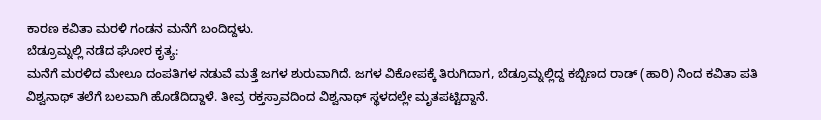ಕಾರಣ ಕವಿತಾ ಮರಳಿ ಗಂಡನ ಮನೆಗೆ ಬಂದಿದ್ದಳು.
ಬೆಡ್ರೂಮ್ನಲ್ಲಿ ನಡೆದ ಘೋರ ಕೃತ್ಯ:
ಮನೆಗೆ ಮರಳಿದ ಮೇಲೂ ದಂಪತಿಗಳ ನಡುವೆ ಮತ್ತೆ ಜಗಳ ಶುರುವಾಗಿದೆ. ಜಗಳ ವಿಕೋಪಕ್ಕೆ ತಿರುಗಿದಾಗ, ಬೆಡ್ರೂಮ್ನಲ್ಲಿದ್ದ ಕಬ್ಬಿಣದ ರಾಡ್ (ಹಾರಿ) ನಿಂದ ಕವಿತಾ ಪತಿ ವಿಶ್ವನಾಥ್ ತಲೆಗೆ ಬಲವಾಗಿ ಹೊಡೆದಿದ್ದಾಳೆ. ತೀವ್ರ ರಕ್ತಸ್ರಾವದಿಂದ ವಿಶ್ವನಾಥ್ ಸ್ಥಳದಲ್ಲೇ ಮೃತಪಟ್ಟಿದ್ದಾನೆ.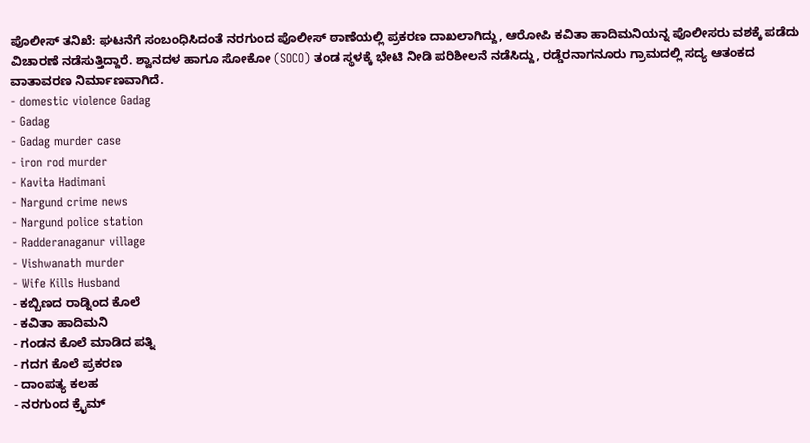ಪೊಲೀಸ್ ತನಿಖೆ: ಘಟನೆಗೆ ಸಂಬಂಧಿಸಿದಂತೆ ನರಗುಂದ ಪೊಲೀಸ್ ಠಾಣೆಯಲ್ಲಿ ಪ್ರಕರಣ ದಾಖಲಾಗಿದ್ದು, ಆರೋಪಿ ಕವಿತಾ ಹಾದಿಮನಿಯನ್ನ ಪೊಲೀಸರು ವಶಕ್ಕೆ ಪಡೆದು ವಿಚಾರಣೆ ನಡೆಸುತ್ತಿದ್ದಾರೆ. ಶ್ವಾನದಳ ಹಾಗೂ ಸೋಕೋ (SOCO) ತಂಡ ಸ್ಥಳಕ್ಕೆ ಭೇಟಿ ನೀಡಿ ಪರಿಶೀಲನೆ ನಡೆಸಿದ್ದು, ರಡ್ಡೆರನಾಗನೂರು ಗ್ರಾಮದಲ್ಲಿ ಸದ್ಯ ಆತಂಕದ ವಾತಾವರಣ ನಿರ್ಮಾಣವಾಗಿದೆ.
- domestic violence Gadag
- Gadag
- Gadag murder case
- iron rod murder
- Kavita Hadimani
- Nargund crime news
- Nargund police station
- Radderanaganur village
- Vishwanath murder
- Wife Kills Husband
- ಕಬ್ಬಿಣದ ರಾಡ್ನಿಂದ ಕೊಲೆ
- ಕವಿತಾ ಹಾದಿಮನಿ
- ಗಂಡನ ಕೊಲೆ ಮಾಡಿದ ಪತ್ನಿ
- ಗದಗ ಕೊಲೆ ಪ್ರಕರಣ
- ದಾಂಪತ್ಯ ಕಲಹ
- ನರಗುಂದ ಕ್ರೈಮ್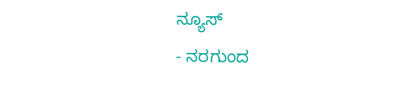ನ್ಯೂಸ್
- ನರಗುಂದ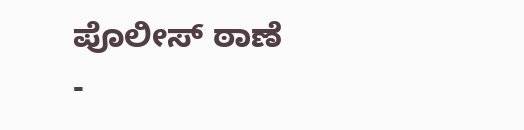ಪೊಲೀಸ್ ಠಾಣೆ
-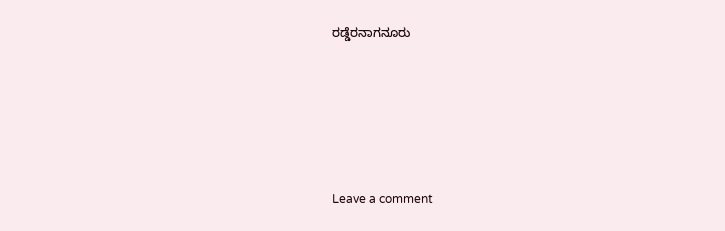ರಡ್ಡೆರನಾಗನೂರು





Leave a comment